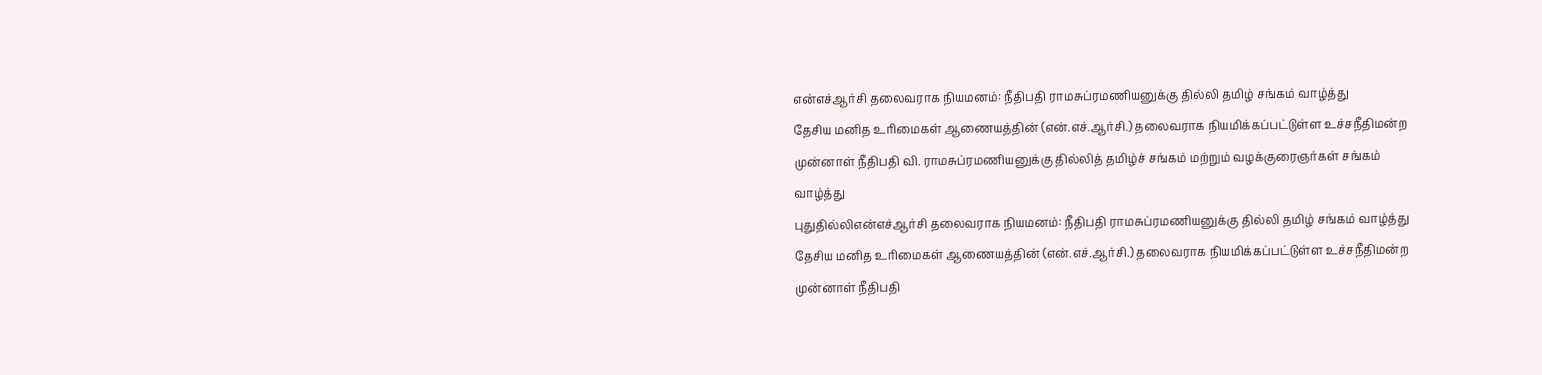என்எச்ஆர்சி தலைவராக நியமனம்: நீதிபதி ராமசுப்ரமணியனுக்கு தில்லி தமிழ் சங்கம் வாழ்த்து
தேசிய மனித உரிமைகள் ஆணையத்தின் (என்.எச்.ஆர்சி.) தலைவராக நியமிக்கப்பட்டுள்ள உச்சநீதிமன்ற முன்னாள் நீதிபதி வி. ராமசுப்ரமணியனுக்கு தில்லித் தமிழ்ச் சங்கம் மற்றும் வழக்குரைஞர்கள் சங்கம் வாழ்த்து
புதுதில்லிஎன்எச்ஆர்சி தலைவராக நியமனம்: நீதிபதி ராமசுப்ரமணியனுக்கு தில்லி தமிழ் சங்கம் வாழ்த்து
தேசிய மனித உரிமைகள் ஆணையத்தின் (என்.எச்.ஆர்சி.) தலைவராக நியமிக்கப்பட்டுள்ள உச்சநீதிமன்ற முன்னாள் நீதிபதி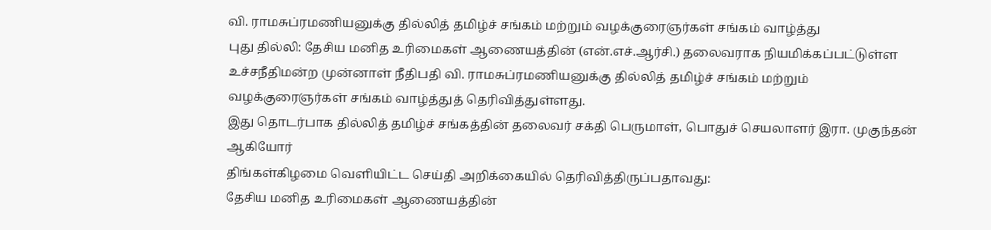வி. ராமசுப்ரமணியனுக்கு தில்லித் தமிழ்ச் சங்கம் மற்றும் வழக்குரைஞர்கள் சங்கம் வாழ்த்து
புது தில்லி: தேசிய மனித உரிமைகள் ஆணையத்தின் (என்.எச்.ஆர்சி.) தலைவராக நியமிக்கப்பட்டுள்ள உச்சநீதிமன்ற முன்னாள் நீதிபதி வி. ராமசுப்ரமணியனுக்கு தில்லித் தமிழ்ச் சங்கம் மற்றும் வழக்குரைஞர்கள் சங்கம் வாழ்த்துத் தெரிவித்துள்ளது.
இது தொடர்பாக தில்லித் தமிழ்ச் சங்கத்தின் தலைவர் சக்தி பெருமாள், பொதுச் செயலாளர் இரா. முகுந்தன் ஆகியோர்
திங்கள்கிழமை வெளியிட்ட செய்தி அறிக்கையில் தெரிவித்திருப்பதாவது:
தேசிய மனித உரிமைகள் ஆணையத்தின்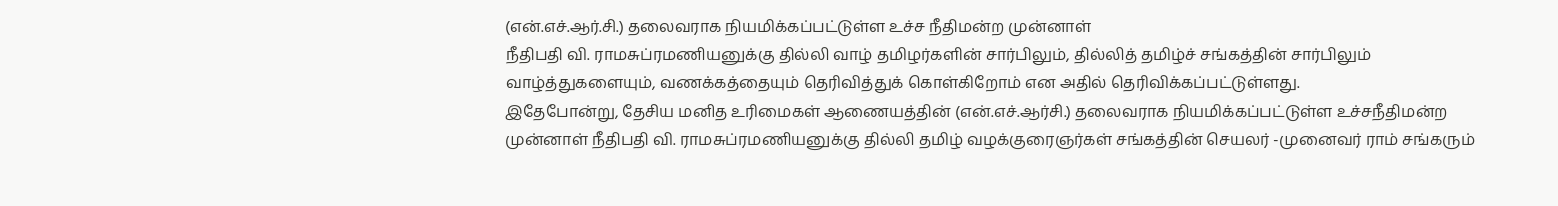(என்.எச்.ஆர்.சி.) தலைவராக நியமிக்கப்பட்டுள்ள உச்ச நீதிமன்ற முன்னாள்
நீதிபதி வி. ராமசுப்ரமணியனுக்கு தில்லி வாழ் தமிழர்களின் சார்பிலும், தில்லித் தமிழ்ச் சங்கத்தின் சார்பிலும் வாழ்த்துகளையும், வணக்கத்தையும் தெரிவித்துக் கொள்கிறோம் என அதில் தெரிவிக்கப்பட்டுள்ளது.
இதேபோன்று, தேசிய மனித உரிமைகள் ஆணையத்தின் (என்.எச்.ஆர்சி.) தலைவராக நியமிக்கப்பட்டுள்ள உச்சநீதிமன்ற முன்னாள் நீதிபதி வி. ராமசுப்ரமணியனுக்கு தில்லி தமிழ் வழக்குரைஞர்கள் சங்கத்தின் செயலர் -முனைவர் ராம் சங்கரும்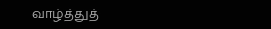வாழ்த்துத்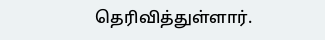தெரிவித்துள்ளார்.